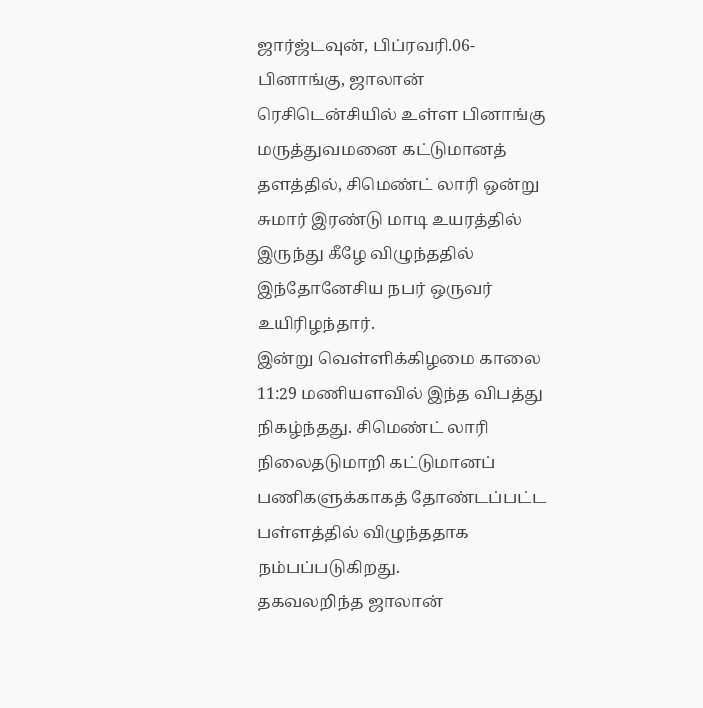ஜார்ஜ்டவுன், பிப்ரவரி.06-
பினாங்கு, ஜாலான் ரெசிடென்சியில் உள்ள பினாங்கு மருத்துவமனை கட்டுமானத் தளத்தில், சிமெண்ட் லாரி ஒன்று சுமார் இரண்டு மாடி உயரத்தில் இருந்து கீழே விழுந்ததில் இந்தோனேசிய நபர் ஒருவர் உயிரிழந்தார்.
இன்று வெள்ளிக்கிழமை காலை 11:29 மணியளவில் இந்த விபத்து நிகழ்ந்தது. சிமெண்ட் லாரி நிலைதடுமாறி கட்டுமானப் பணிகளுக்காகத் தோண்டப்பட்ட பள்ளத்தில் விழுந்ததாக நம்பப்படுகிறது.
தகவலறிந்த ஜாலான்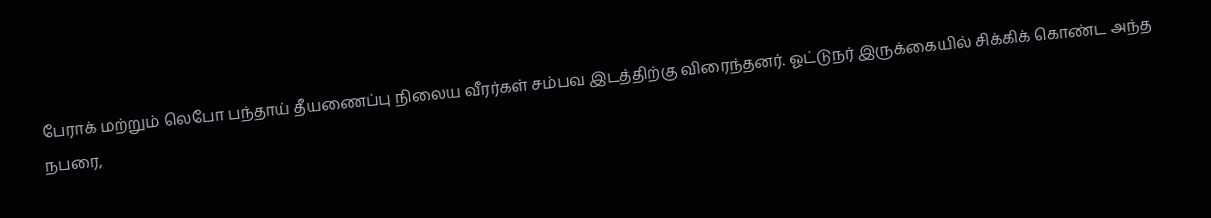பேராக் மற்றும் லெபோ பந்தாய் தீயணைப்பு நிலைய வீரர்கள் சம்பவ இடத்திற்கு விரைந்தனர். ஓட்டுநர் இருக்கையில் சிக்கிக் கொண்ட அந்த நபரை,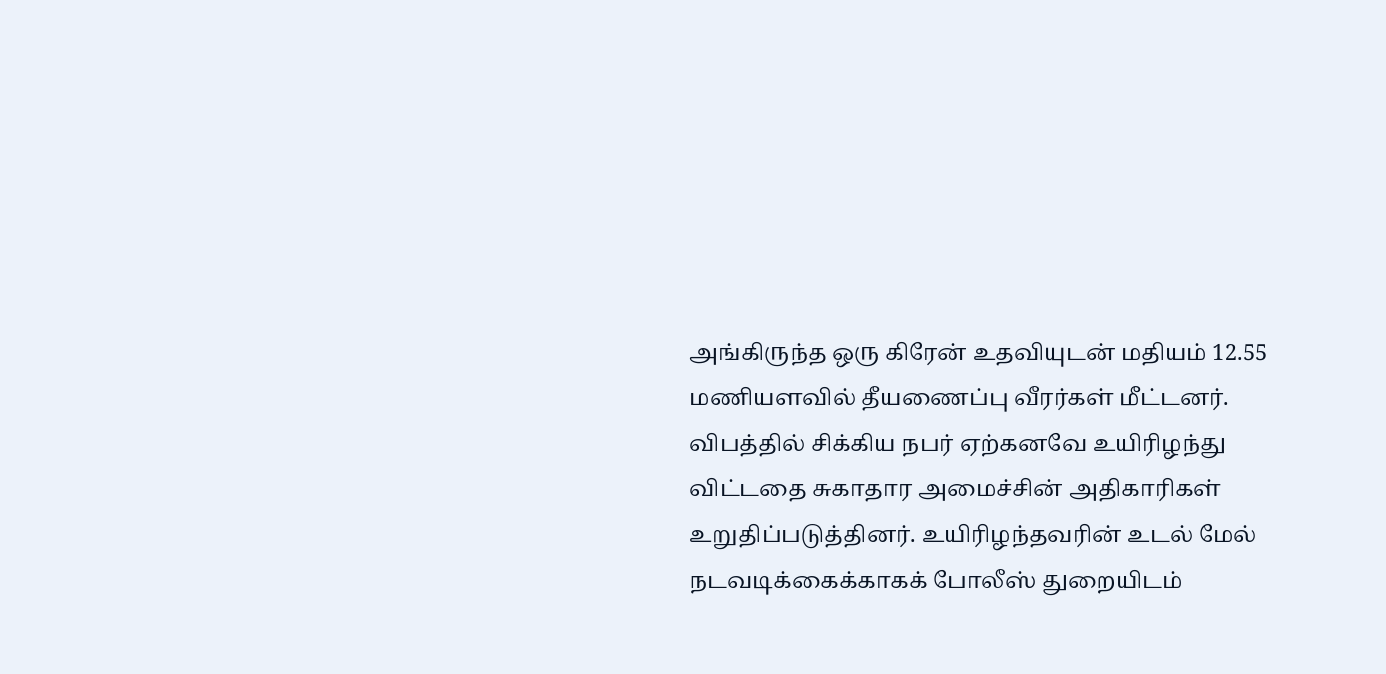அங்கிருந்த ஒரு கிரேன் உதவியுடன் மதியம் 12.55 மணியளவில் தீயணைப்பு வீரர்கள் மீட்டனர்.
விபத்தில் சிக்கிய நபர் ஏற்கனவே உயிரிழந்து விட்டதை சுகாதார அமைச்சின் அதிகாரிகள் உறுதிப்படுத்தினர். உயிரிழந்தவரின் உடல் மேல் நடவடிக்கைக்காகக் போலீஸ் துறையிடம்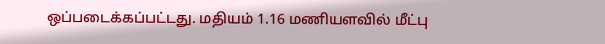ஒப்படைக்கப்பட்டது. மதியம் 1.16 மணியளவில் மீட்பு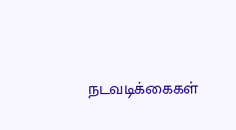நடவடிக்கைகள்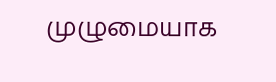முழுமையாக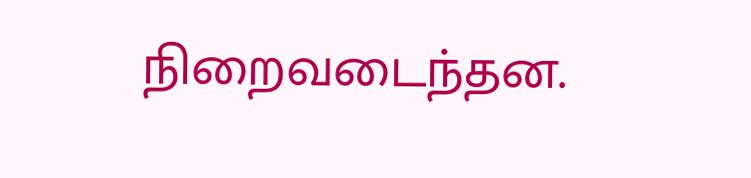நிறைவடைந்தன.